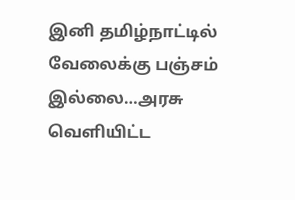இனி தமிழ்நாட்டில் வேலைக்கு பஞ்சம் இல்லை…அரசு வெளியிட்ட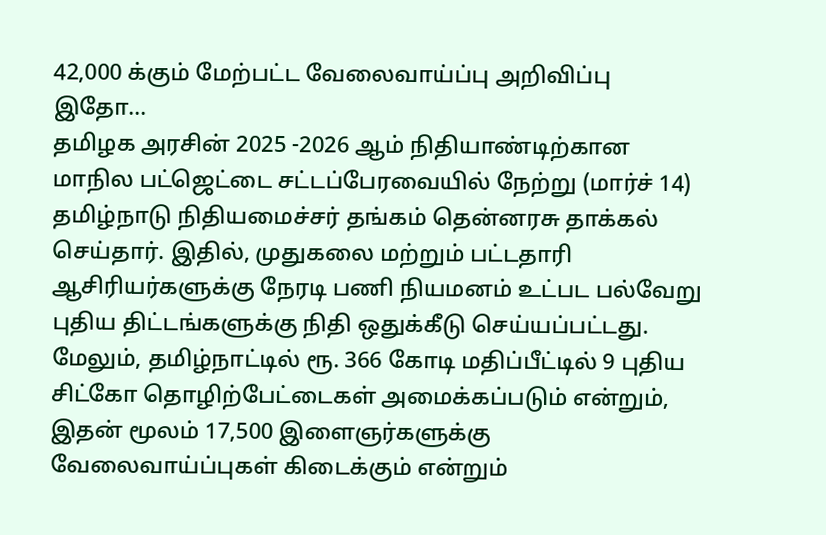42,000 க்கும் மேற்பட்ட வேலைவாய்ப்பு அறிவிப்பு இதோ…
தமிழக அரசின் 2025 -2026 ஆம் நிதியாண்டிற்கான மாநில பட்ஜெட்டை சட்டப்பேரவையில் நேற்று (மார்ச் 14) தமிழ்நாடு நிதியமைச்சர் தங்கம் தென்னரசு தாக்கல் செய்தார். இதில், முதுகலை மற்றும் பட்டதாரி ஆசிரியர்களுக்கு நேரடி பணி நியமனம் உட்பட பல்வேறு புதிய திட்டங்களுக்கு நிதி ஒதுக்கீடு செய்யப்பட்டது. மேலும், தமிழ்நாட்டில் ரூ. 366 கோடி மதிப்பீட்டில் 9 புதிய சிட்கோ தொழிற்பேட்டைகள் அமைக்கப்படும் என்றும், இதன் மூலம் 17,500 இளைஞர்களுக்கு வேலைவாய்ப்புகள் கிடைக்கும் என்றும்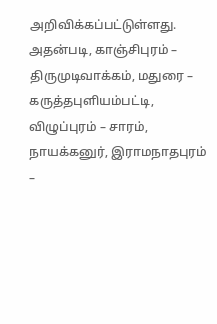அறிவிக்கப்பட்டுள்ளது.
அதன்படி, காஞ்சிபுரம் – திருமுடிவாக்கம், மதுரை – கருத்தபுளியம்பட்டி, விழுப்புரம் – சாரம், நாயக்கனுர், இராமநாதபுரம் –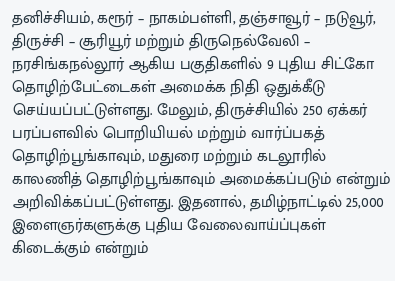தனிச்சியம், கரூர் – நாகம்பள்ளி, தஞ்சாவூர் – நடுவூர், திருச்சி – சூரியூர் மற்றும் திருநெல்வேலி – நரசிங்கநல்லூர் ஆகிய பகுதிகளில் 9 புதிய சிட்கோ தொழிற்பேட்டைகள் அமைக்க நிதி ஒதுக்கீடு செய்யப்பட்டுள்ளது. மேலும், திருச்சியில் 250 ஏக்கர் பரப்பளவில் பொறியியல் மற்றும் வார்ப்பகத் தொழிற்பூங்காவும், மதுரை மற்றும் கடலூரில் காலணித் தொழிற்பூங்காவும் அமைக்கப்படும் என்றும் அறிவிக்கப்பட்டுள்ளது. இதனால், தமிழ்நாட்டில் 25,000 இளைஞர்களுக்கு புதிய வேலைவாய்ப்புகள் கிடைக்கும் என்றும்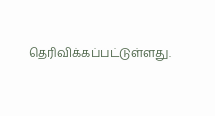தெரிவிக்கப்பட்டுள்ளது.